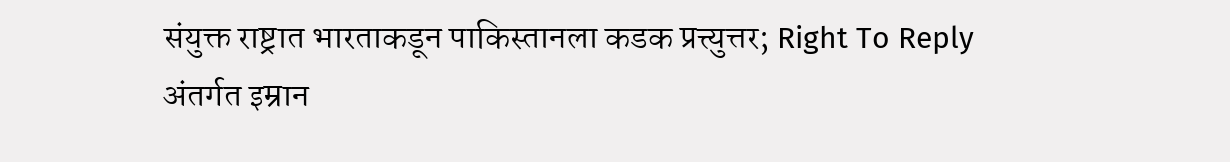संयुक्त राष्ट्रात भारताकडून पाकिस्तानला कडक प्रत्त्युत्तर; Right To Reply अंतर्गत इम्रान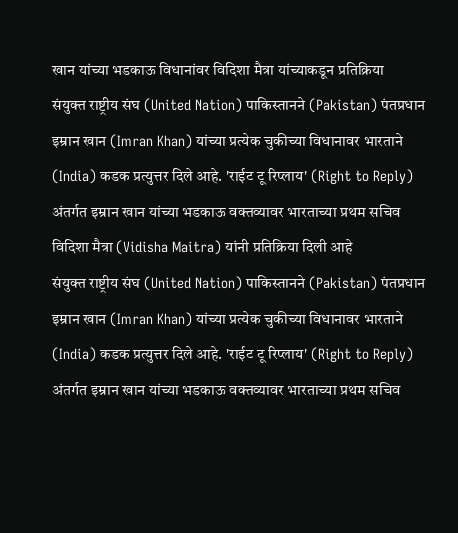खान यांच्या भडकाऊ विधानांवर विदिशा मैत्रा यांच्याकडून प्रतिक्रिया
संयुक्त राष्ट्रीय संघ (United Nation) पाकिस्तानने (Pakistan) पंतप्रधान इम्रान खान (Imran Khan) यांच्या प्रत्येक चुकीच्या विधानावर भारताने (India) कडक प्रत्युत्तर दिले आहे. 'राईट टू रिप्लाय' (Right to Reply) अंतर्गत इम्रान खान यांच्या भडकाऊ वक्तव्यावर भारताच्या प्रथम सचिव विदिशा मैत्रा (Vidisha Maitra) यांनी प्रतिक्रिया दिली आहे
संयुक्त राष्ट्रीय संघ (United Nation) पाकिस्तानने (Pakistan) पंतप्रधान इम्रान खान (Imran Khan) यांच्या प्रत्येक चुकीच्या विधानावर भारताने (India) कडक प्रत्युत्तर दिले आहे. 'राईट टू रिप्लाय' (Right to Reply) अंतर्गत इम्रान खान यांच्या भडकाऊ वक्तव्यावर भारताच्या प्रथम सचिव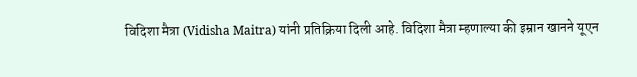विदिशा मैत्रा (Vidisha Maitra) यांनी प्रतिक्रिया दिली आहे. विदिशा मैत्रा म्हणाल्या की इम्रान खानने यूएन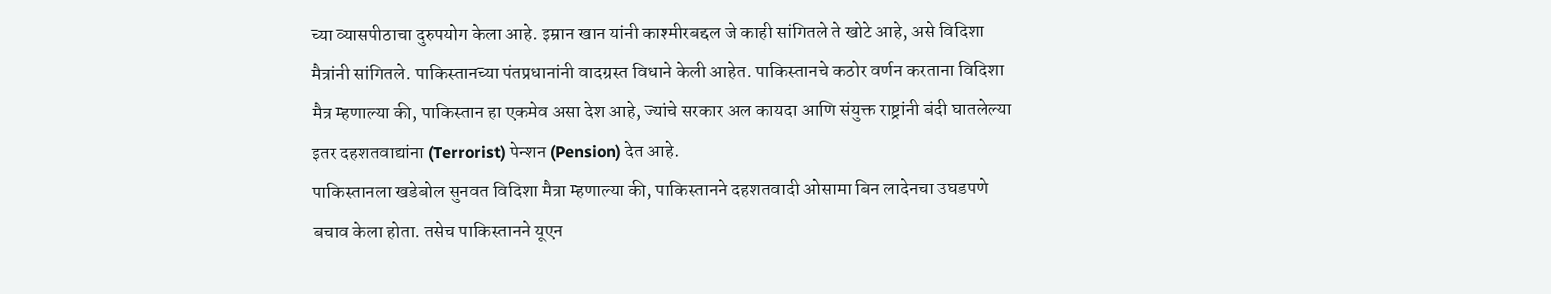च्या व्यासपीठाचा दुरुपयोग केला आहे. इम्रान खान यांनी काश्मीरबद्दल जे काही सांगितले ते खोटे आहे, असे विदिशा मैत्रांनी सांगितले. पाकिस्तानच्या पंतप्रधानांनी वादग्रस्त विधाने केली आहेत. पाकिस्तानचे कठोर वर्णन करताना विदिशा मैत्र म्हणाल्या की, पाकिस्तान हा एकमेव असा देश आहे, ज्यांचे सरकार अल कायदा आणि संयुक्त राष्ट्रांनी बंदी घातलेल्या इतर दहशतवाद्यांना (Terrorist) पेन्शन (Pension) देत आहे.
पाकिस्तानला खडेबोल सुनवत विदिशा मैत्रा म्हणाल्या की, पाकिस्तानने दहशतवादी ओसामा बिन लादेनचा उघडपणे बचाव केला होता. तसेच पाकिस्तानने यूएन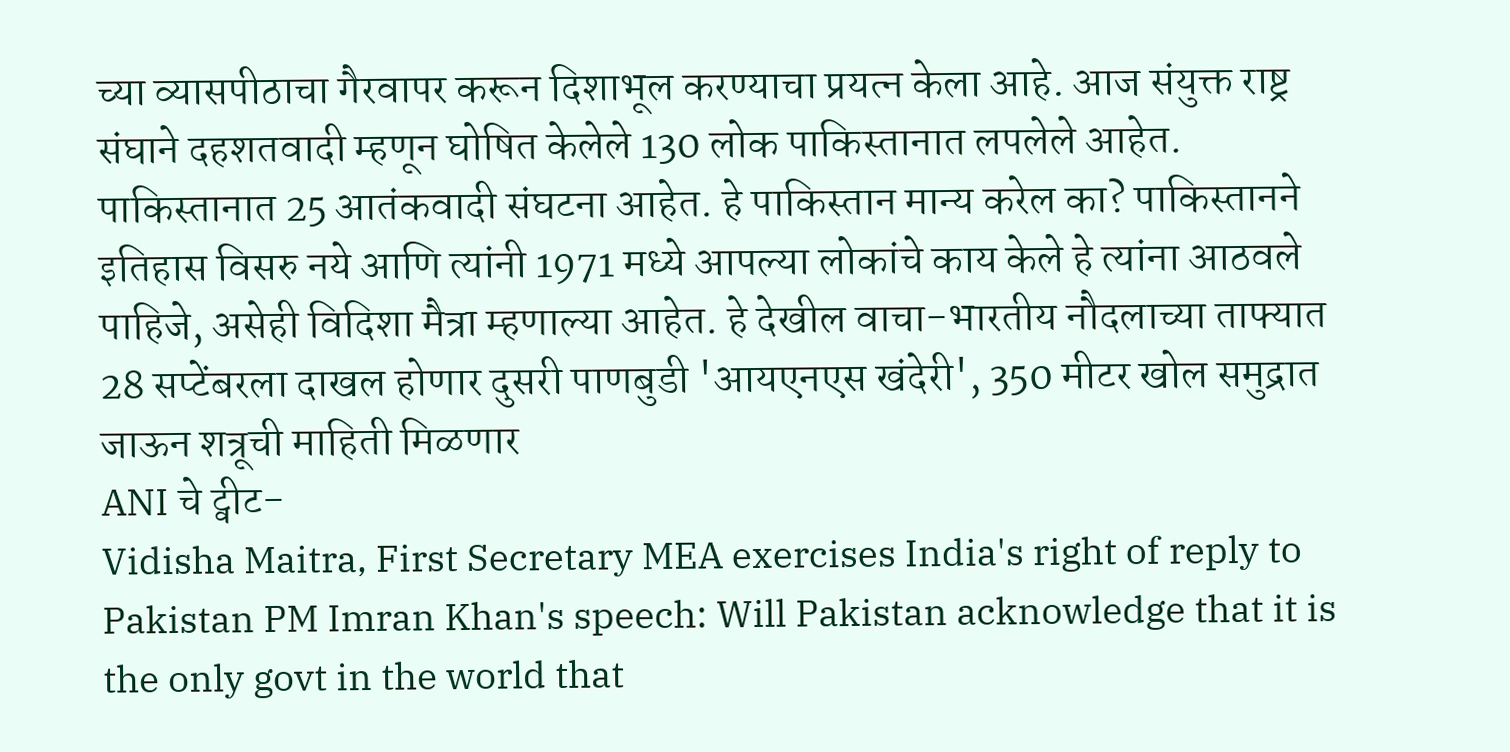च्या व्यासपीठाचा गैरवापर करून दिशाभूल करण्याचा प्रयत्न केला आहे. आज संयुक्त राष्ट्र संघाने दहशतवादी म्हणून घोषित केलेले 130 लोक पाकिस्तानात लपलेले आहेत. पाकिस्तानात 25 आतंकवादी संघटना आहेत. हे पाकिस्तान मान्य करेल का? पाकिस्तानने इतिहास विसरु नये आणि त्यांनी 1971 मध्ये आपल्या लोकांचे काय केले हे त्यांना आठवले पाहिजे, असेही विदिशा मैत्रा म्हणाल्या आहेत. हे देखील वाचा-भारतीय नौदलाच्या ताफ्यात 28 सप्टेंबरला दाखल होणार दुसरी पाणबुडी 'आयएनएस खंदेरी', 350 मीटर खोल समुद्रात जाऊन शत्रूची माहिती मिळणार
ANI चे ट्वीट-
Vidisha Maitra, First Secretary MEA exercises India's right of reply to Pakistan PM Imran Khan's speech: Will Pakistan acknowledge that it is the only govt in the world that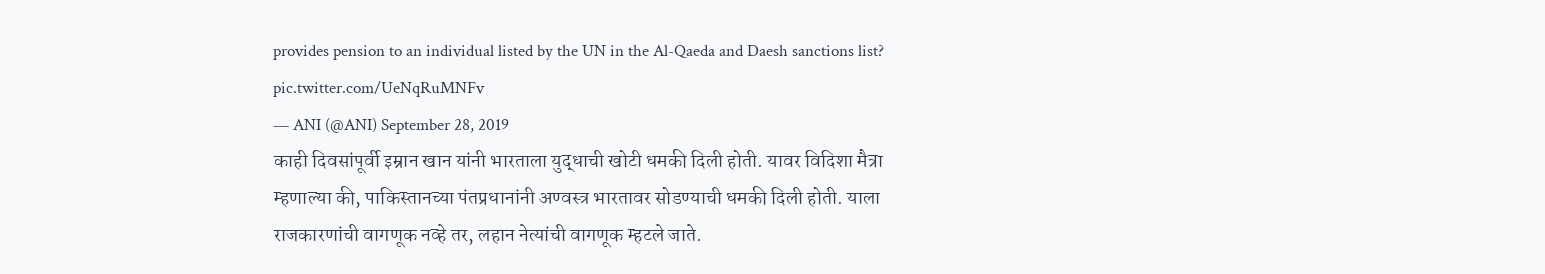provides pension to an individual listed by the UN in the Al-Qaeda and Daesh sanctions list? pic.twitter.com/UeNqRuMNFv
— ANI (@ANI) September 28, 2019
काही दिवसांपूर्वी इम्रान खान यांनी भारताला युद्धाची खोटी धमकी दिली होती. यावर विदिशा मैत्रा म्हणाल्या की, पाकिस्तानच्या पंतप्रधानांनी अण्वस्त्र भारतावर सोडण्याची धमकी दिली होती. याला राजकारणांची वागणूक नव्हे तर, लहान नेत्यांची वागणूक म्हटले जाते.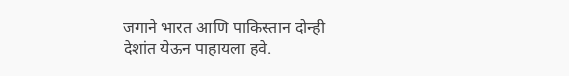जगाने भारत आणि पाकिस्तान दोन्ही देशांत येऊन पाहायला हवे.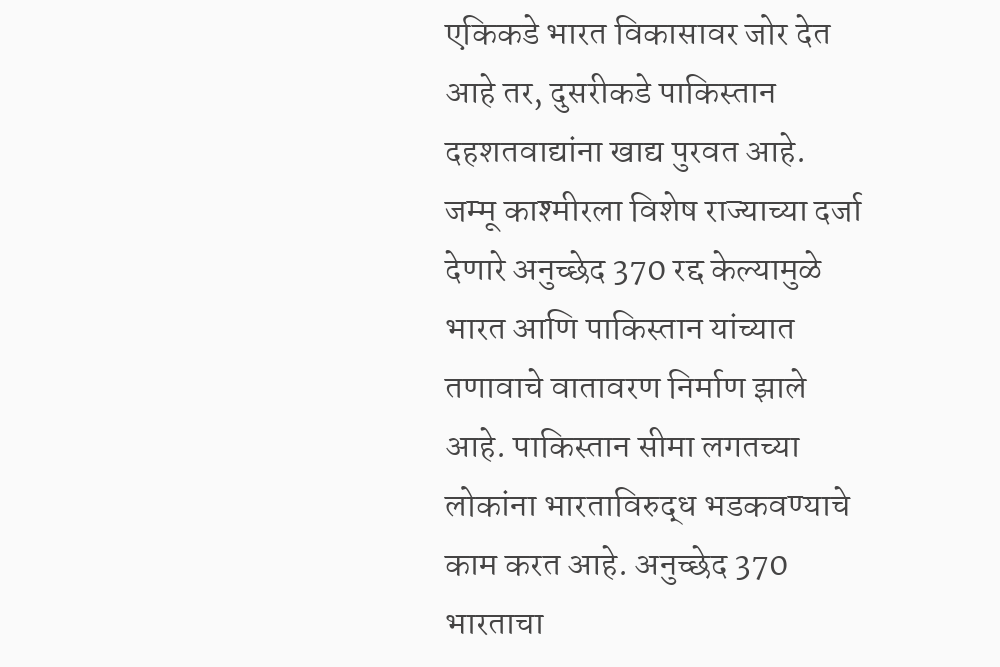एकिकडे भारत विकासावर जोर देत आहे तर, दुसरीकडे पाकिस्तान दहशतवाद्यांना खाद्य पुरवत आहे.
जम्मू काश्मीरला विशेष राज्याच्या दर्जा देणारे अनुच्छेद 370 रद्द केल्यामुळे भारत आणि पाकिस्तान यांच्यात तणावाचे वातावरण निर्माण झाले आहे. पाकिस्तान सीमा लगतच्या लोकांना भारताविरुद्ध भडकवण्याचे काम करत आहे. अनुच्छेद 370 भारताचा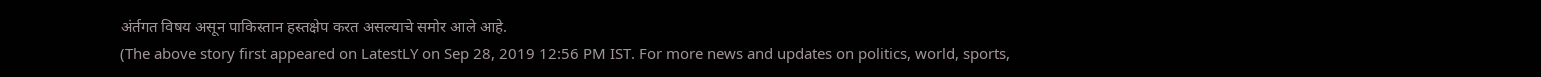अंर्तगत विषय असून पाकिस्तान हस्तक्षेप करत असल्याचे समोर आले आहे.
(The above story first appeared on LatestLY on Sep 28, 2019 12:56 PM IST. For more news and updates on politics, world, sports,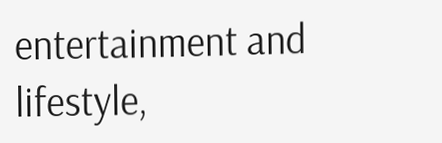entertainment and lifestyle,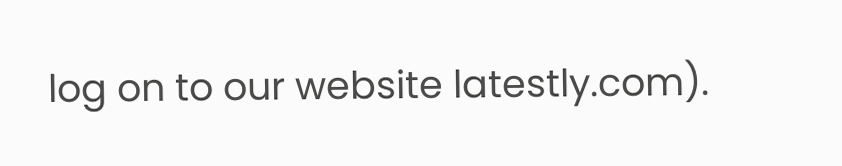log on to our website latestly.com).